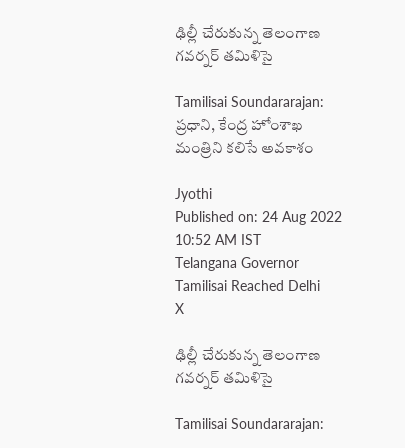ఢిల్లీ చేరుకున్న తెలంగాణ గవర్నర్ తమిళిసై

Tamilisai Soundararajan: ప్రధాని, కేంద్ర హోంశాఖ మంత్రిని కలిసే అవకాశం

Jyothi
Published on: 24 Aug 2022 10:52 AM IST
Telangana Governor Tamilisai Reached Delhi
X

ఢిల్లీ చేరుకున్న తెలంగాణ గవర్నర్ తమిళిసై

Tamilisai Soundararajan: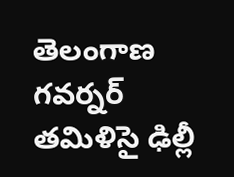తెలంగాణ గవర్నర్ తమిళిసై ఢిల్లీ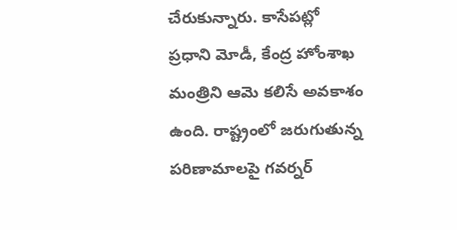చేరుకున్నారు. కాసేపట్లో ప్రధాని మోడీ, కేంద్ర హోంశాఖ మంత్రిని ఆమె కలిసే అవకాశం ఉంది. రాష్ట్రంలో జరుగుతున్న పరిణామాలపై గవర్నర్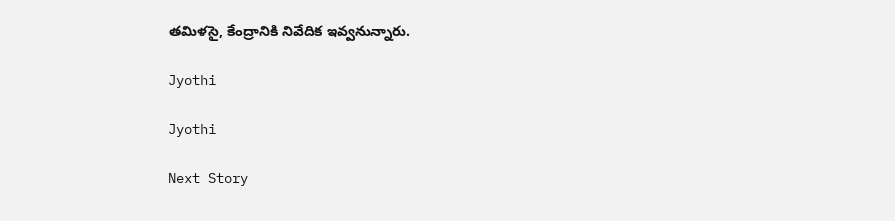తమిళసై, కేంద్రానికి నివేదిక ఇవ్వనున్నారు.

Jyothi

Jyothi

Next Story